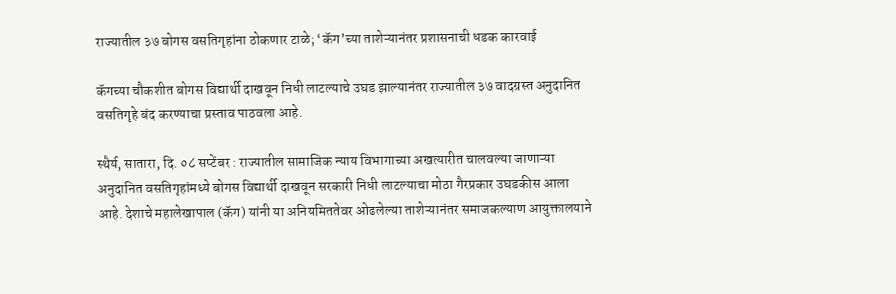राज्यातील ३७ बोगस वसतिगृहांना ठोकणार टाळे; ‘कॅग’च्या ताशेऱ्यानंतर प्रशासनाची धडक कारवाई

कॅगच्या चौकशीत बोगस विद्यार्थी दाखवून निधी लाटल्याचे उघड झाल्यानंतर राज्यातील ३७ वादग्रस्त अनुदानित वसतिगृहे बंद करण्याचा प्रस्ताव पाठवला आहे.

स्थैर्य, सातारा, दि. ०८ सप्टेंबर : राज्यातील सामाजिक न्याय विभागाच्या अखत्यारीत चालवल्या जाणाऱ्या अनुदानित वसतिगृहांमध्ये बोगस विद्यार्थी दाखवून सरकारी निधी लाटल्याचा मोठा गैरप्रकार उघडकीस आला आहे. देशाचे महालेखापाल (कॅग) यांनी या अनियमिततेवर ओढलेल्या ताशेऱ्यानंतर समाजकल्याण आयुक्तालयाने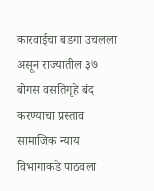कारवाईचा बडगा उचलला असून राज्यातील ३७ बोगस वसतिगृहे बंद करण्याचा प्रस्ताव सामाजिक न्याय विभागाकडे पाठवला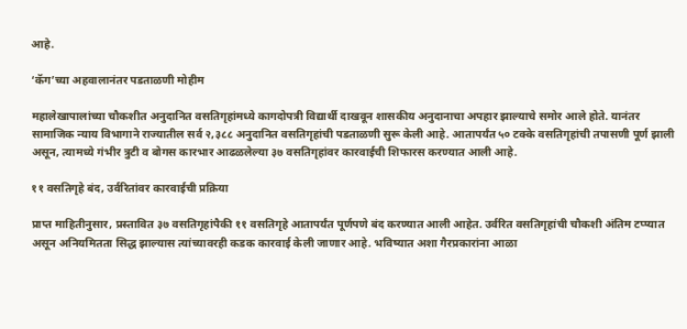आहे.

‘कॅग’च्या अहवालानंतर पडताळणी मोहीम

महालेखापालांच्या चौकशीत अनुदानित वसतिगृहांमध्ये कागदोपत्री विद्यार्थी दाखवून शासकीय अनुदानाचा अपहार झाल्याचे समोर आले होते. यानंतर सामाजिक न्याय विभागाने राज्यातील सर्व २,३८८ अनुदानित वसतिगृहांची पडताळणी सुरू केली आहे. आतापर्यंत ५० टक्के वसतिगृहांची तपासणी पूर्ण झाली असून, त्यामध्ये गंभीर त्रुटी व बोगस कारभार आढळलेल्या ३७ वसतिगृहांवर कारवाईची शिफारस करण्यात आली आहे.

११ वसतिगृहे बंद, उर्वरितांवर कारवाईची प्रक्रिया

प्राप्त माहितीनुसार, प्रस्तावित ३७ वसतिगृहांपैकी ११ वसतिगृहे आतापर्यंत पूर्णपणे बंद करण्यात आली आहेत. उर्वरित वसतिगृहांची चौकशी अंतिम टप्प्यात असून अनियमितता सिद्ध झाल्यास त्यांच्यावरही कडक कारवाई केली जाणार आहे. भविष्यात अशा गैरप्रकारांना आळा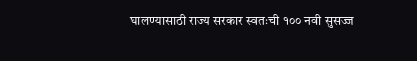घालण्यासाठी राज्य सरकार स्वतःची १०० नवी सुसज्ज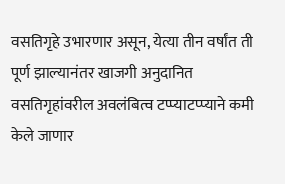वसतिगृहे उभारणार असून, येत्या तीन वर्षांत ती पूर्ण झाल्यानंतर खाजगी अनुदानित वसतिगृहांवरील अवलंबित्व टप्प्याटप्प्याने कमी केले जाणार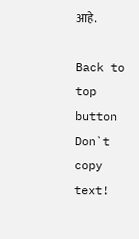आहे.

Back to top button
Don`t copy text!